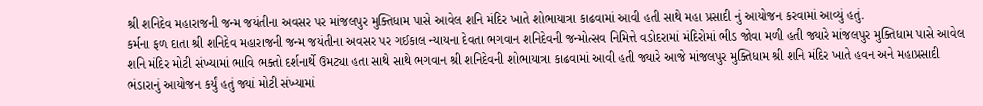શ્રી શનિદેવ મહારાજની જન્મ જયંતીના અવસર પર માંજલપુર મુક્તિધામ પાસે આવેલ શનિ મંદિર ખાતે શોભાયાત્રા કાઢવામાં આવી હતી સાથે મહા પ્રસાદી નું આયોજન કરવામાં આવ્યું હતું.
કર્મના ફળ દાતા શ્રી શનિદેવ મહારાજની જન્મ જયંતીના અવસર પર ગઈકાલ ન્યાયના દેવતા ભગવાન શનિદેવની જન્મોત્સવ નિમિત્તે વડોદરામાં મંદિરોમાં ભીડ જોવા મળી હતી જ્યારે માંજલપુર મુક્તિધામ પાસે આવેલ શનિ મંદિર મોટી સંખ્યામાં ભાવિ ભક્તો દર્શનાર્થે ઉમટ્યા હતા સાથે સાથે ભગવાન શ્રી શનિદેવની શોભાયાત્રા કાઢવામાં આવી હતી જ્યારે આજે માંજલપુર મુક્તિધામ શ્રી શનિ મંદિર ખાતે હવન અને મહાપ્રસાદી ભંડારાનું આયોજન કર્યું હતું જ્યાં મોટી સંખ્યામાં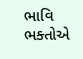ભાવિ ભક્તોએ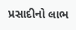પ્રસાદીનો લાભ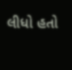લીધો હતો